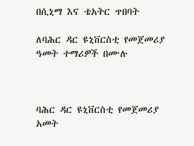በሲኒማ እና ቴአትር ጥበባት

ለባሕር ዳር ዩኒቨርስቲ የመጀመሪያ ዓመት ተማሪዎች በሙሉ



ባሕር ዳር ዩኒቨርስቲ የመጀመሪያ አመት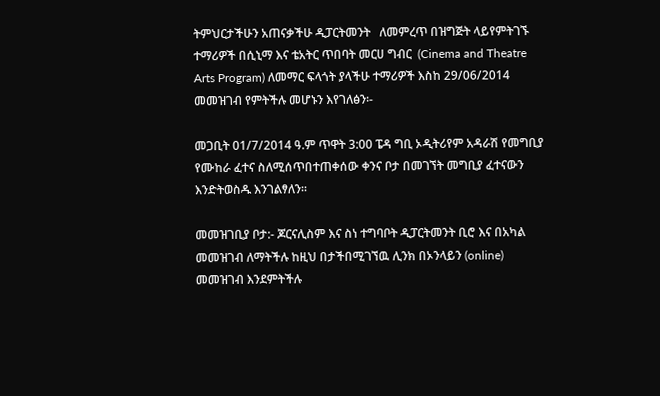ትምህርታችሁን አጠናቃችሁ ዲፓርትመንት   ለመምረጥ በዝግጅት ላይየምትገኙ ተማሪዎች በሲኒማ እና ቴአትር ጥበባት መርሀ ግብር  (Cinema and Theatre Arts Program) ለመማር ፍላጎት ያላችሁ ተማሪዎች እስከ 29/06/2014 መመዝገብ የምትችሉ መሆኑን እየገለፅን፡-

መጋቢት 01/7/2014 ዓ.ም ጥዋት 3:00 ፔዳ ግቢ ኦዲትሪየም አዳራሽ የመግቢያ የሙከራ ፈተና ስለሚሰጥበተጠቀሰው ቀንና ቦታ በመገኘት መግቢያ ፈተናውን እንድትወስዱ እንገልፃለን፡፡

መመዝገቢያ ቦታ:- ጆርናሊስም እና ስነ ተግባቦት ዲፓርትመንት ቢሮ እና በአካል መመዝገብ ለማትችሉ ከዚህ በታችበሚገኘዉ ሊንክ በኦንላይን (online) መመዝገብ እንደምትችሉ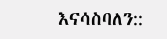እናሳስባለን::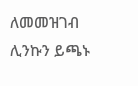ለመመዝገብ ሊንኩን ይጫኑ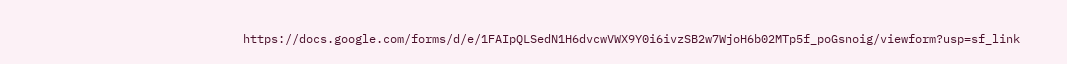https://docs.google.com/forms/d/e/1FAIpQLSedN1H6dvcwVWX9Y0i6ivzSB2w7WjoH6b02MTp5f_poGsnoig/viewform?usp=sf_link